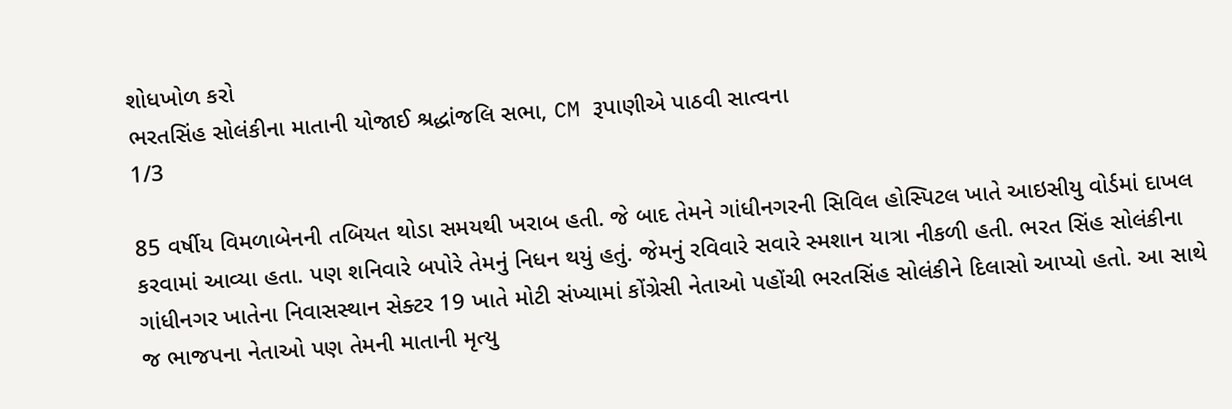શોધખોળ કરો
ભરતસિંહ સોલંકીના માતાની યોજાઈ શ્રદ્ધાંજલિ સભા, CM રૂપાણીએ પાઠવી સાત્વના
1/3

85 વર્ષીય વિમળાબેનની તબિયત થોડા સમયથી ખરાબ હતી. જે બાદ તેમને ગાંધીનગરની સિવિલ હોસ્પિટલ ખાતે આઇસીયુ વોર્ડમાં દાખલ કરવામાં આવ્યા હતા. પણ શનિવારે બપોરે તેમનું નિધન થયું હતું. જેમનું રવિવારે સવારે સ્મશાન યાત્રા નીકળી હતી. ભરત સિંહ સોલંકીના ગાંધીનગર ખાતેના નિવાસસ્થાન સેક્ટર 19 ખાતે મોટી સંખ્યામાં કોંગ્રેસી નેતાઓ પહોંચી ભરતસિંહ સોલંકીને દિલાસો આપ્યો હતો. આ સાથે જ ભાજપના નેતાઓ પણ તેમની માતાની મૃત્યુ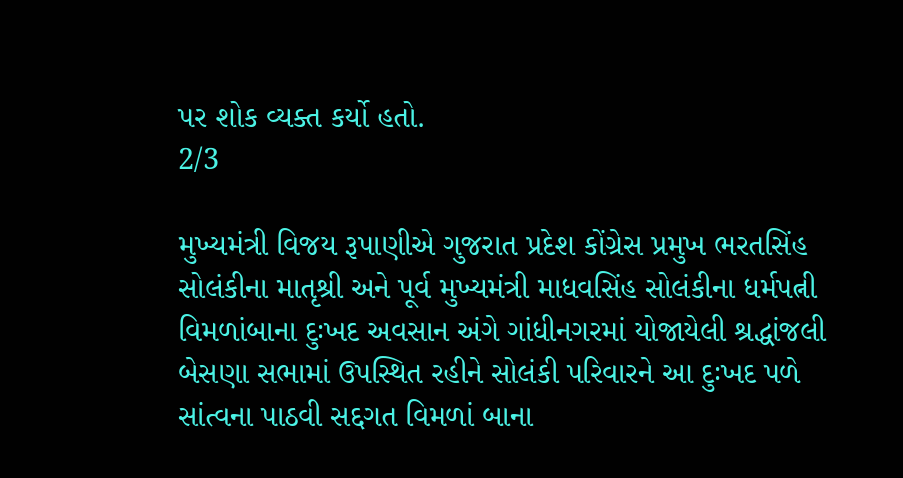પર શોક વ્યક્ત કર્યો હતો.
2/3

મુખ્યમંત્રી વિજય રૂપાણીએ ગુજરાત પ્રદેશ કોંગ્રેસ પ્રમુખ ભરતસિંહ સોલંકીના માતૃશ્રી અને પૂર્વ મુખ્યમંત્રી માધવસિંહ સોલંકીના ધર્મપત્ની વિમળાંબાના દુઃખદ અવસાન અંગે ગાંધીનગરમાં યોજાયેલી શ્રદ્ધાંજલી બેસણા સભામાં ઉપસ્થિત રહીને સોલંકી પરિવારને આ દુઃખદ પળે સાંત્વના પાઠવી સદ્દગત વિમળાં બાના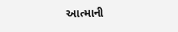આત્માની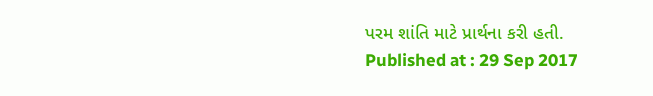પરમ શાંતિ માટે પ્રાર્થના કરી હતી.
Published at : 29 Sep 2017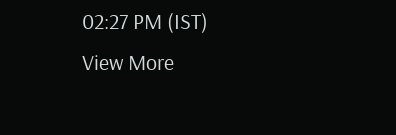02:27 PM (IST)
View More